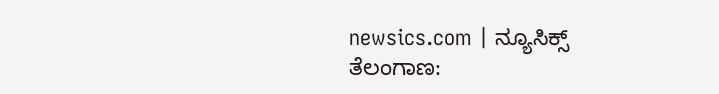newsics.com | ನ್ಯೂಸಿಕ್ಸ್
ತೆಲಂಗಾಣ: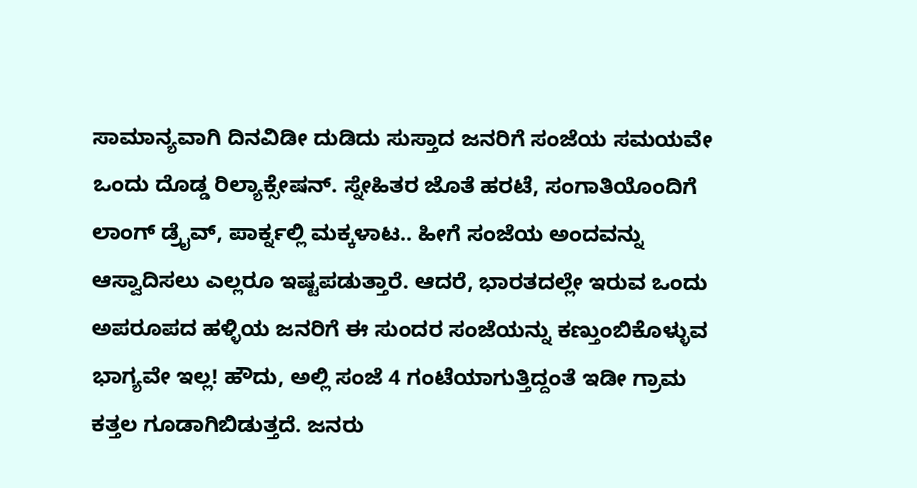ಸಾಮಾನ್ಯವಾಗಿ ದಿನವಿಡೀ ದುಡಿದು ಸುಸ್ತಾದ ಜನರಿಗೆ ಸಂಜೆಯ ಸಮಯವೇ ಒಂದು ದೊಡ್ಡ ರಿಲ್ಯಾಕ್ಸೇಷನ್. ಸ್ನೇಹಿತರ ಜೊತೆ ಹರಟೆ, ಸಂಗಾತಿಯೊಂದಿಗೆ ಲಾಂಗ್ ಡ್ರೈವ್, ಪಾರ್ಕ್ನಲ್ಲಿ ಮಕ್ಕಳಾಟ.. ಹೀಗೆ ಸಂಜೆಯ ಅಂದವನ್ನು ಆಸ್ವಾದಿಸಲು ಎಲ್ಲರೂ ಇಷ್ಟಪಡುತ್ತಾರೆ. ಆದರೆ, ಭಾರತದಲ್ಲೇ ಇರುವ ಒಂದು ಅಪರೂಪದ ಹಳ್ಳಿಯ ಜನರಿಗೆ ಈ ಸುಂದರ ಸಂಜೆಯನ್ನು ಕಣ್ತುಂಬಿಕೊಳ್ಳುವ ಭಾಗ್ಯವೇ ಇಲ್ಲ! ಹೌದು, ಅಲ್ಲಿ ಸಂಜೆ 4 ಗಂಟೆಯಾಗುತ್ತಿದ್ದಂತೆ ಇಡೀ ಗ್ರಾಮ ಕತ್ತಲ ಗೂಡಾಗಿಬಿಡುತ್ತದೆ. ಜನರು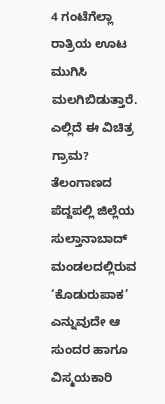4 ಗಂಟೆಗೆಲ್ಲಾ ರಾತ್ರಿಯ ಊಟ ಮುಗಿಸಿ ಮಲಗಿಬಿಡುತ್ತಾರೆ.
ಎಲ್ಲಿದೆ ಈ ವಿಚಿತ್ರ ಗ್ರಾಮ?
ತೆಲಂಗಾಣದ ಪೆದ್ದಪಲ್ಲಿ ಜಿಲ್ಲೆಯ ಸುಲ್ತಾನಾಬಾದ್ ಮಂಡಲದಲ್ಲಿರುವ ‘ಕೊಡುರುಪಾಕ’ ಎನ್ನುವುದೇ ಆ ಸುಂದರ ಹಾಗೂ ವಿಸ್ಮಯಕಾರಿ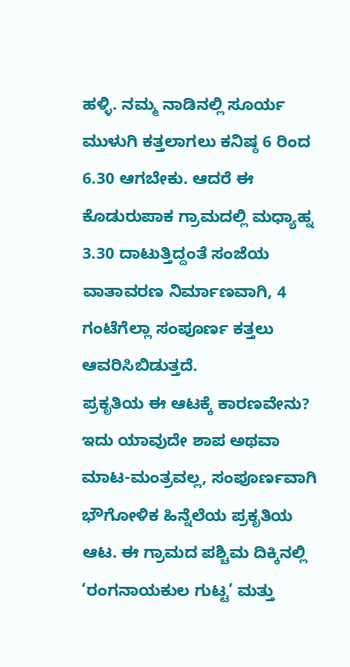ಹಳ್ಳಿ. ನಮ್ಮ ನಾಡಿನಲ್ಲಿ ಸೂರ್ಯ ಮುಳುಗಿ ಕತ್ತಲಾಗಲು ಕನಿಷ್ಠ 6 ರಿಂದ 6.30 ಆಗಬೇಕು. ಆದರೆ ಈ ಕೊಡುರುಪಾಕ ಗ್ರಾಮದಲ್ಲಿ ಮಧ್ಯಾಹ್ನ 3.30 ದಾಟುತ್ತಿದ್ದಂತೆ ಸಂಜೆಯ ವಾತಾವರಣ ನಿರ್ಮಾಣವಾಗಿ, 4 ಗಂಟೆಗೆಲ್ಲಾ ಸಂಪೂರ್ಣ ಕತ್ತಲು ಆವರಿಸಿಬಿಡುತ್ತದೆ.
ಪ್ರಕೃತಿಯ ಈ ಆಟಕ್ಕೆ ಕಾರಣವೇನು?
ಇದು ಯಾವುದೇ ಶಾಪ ಅಥವಾ ಮಾಟ-ಮಂತ್ರವಲ್ಲ, ಸಂಪೂರ್ಣವಾಗಿ ಭೌಗೋಳಿಕ ಹಿನ್ನೆಲೆಯ ಪ್ರಕೃತಿಯ ಆಟ. ಈ ಗ್ರಾಮದ ಪಶ್ಚಿಮ ದಿಕ್ಕಿನಲ್ಲಿ ‘ರಂಗನಾಯಕುಲ ಗುಟ್ಟ’ ಮತ್ತು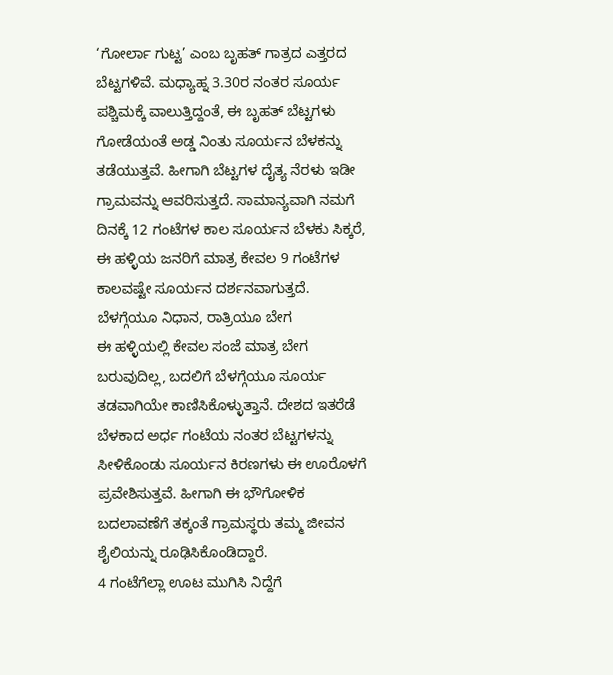‘ಗೋರ್ಲಾ ಗುಟ್ಟ’ ಎಂಬ ಬೃಹತ್ ಗಾತ್ರದ ಎತ್ತರದ ಬೆಟ್ಟಗಳಿವೆ. ಮಧ್ಯಾಹ್ನ 3.30ರ ನಂತರ ಸೂರ್ಯ ಪಶ್ಚಿಮಕ್ಕೆ ವಾಲುತ್ತಿದ್ದಂತೆ, ಈ ಬೃಹತ್ ಬೆಟ್ಟಗಳು ಗೋಡೆಯಂತೆ ಅಡ್ಡ ನಿಂತು ಸೂರ್ಯನ ಬೆಳಕನ್ನು ತಡೆಯುತ್ತವೆ. ಹೀಗಾಗಿ ಬೆಟ್ಟಗಳ ದೈತ್ಯ ನೆರಳು ಇಡೀ ಗ್ರಾಮವನ್ನು ಆವರಿಸುತ್ತದೆ. ಸಾಮಾನ್ಯವಾಗಿ ನಮಗೆ ದಿನಕ್ಕೆ 12 ಗಂಟೆಗಳ ಕಾಲ ಸೂರ್ಯನ ಬೆಳಕು ಸಿಕ್ಕರೆ, ಈ ಹಳ್ಳಿಯ ಜನರಿಗೆ ಮಾತ್ರ ಕೇವಲ 9 ಗಂಟೆಗಳ ಕಾಲವಷ್ಟೇ ಸೂರ್ಯನ ದರ್ಶನವಾಗುತ್ತದೆ.
ಬೆಳಗ್ಗೆಯೂ ನಿಧಾನ, ರಾತ್ರಿಯೂ ಬೇಗ
ಈ ಹಳ್ಳಿಯಲ್ಲಿ ಕೇವಲ ಸಂಜೆ ಮಾತ್ರ ಬೇಗ ಬರುವುದಿಲ್ಲ, ಬದಲಿಗೆ ಬೆಳಗ್ಗೆಯೂ ಸೂರ್ಯ ತಡವಾಗಿಯೇ ಕಾಣಿಸಿಕೊಳ್ಳುತ್ತಾನೆ. ದೇಶದ ಇತರೆಡೆ ಬೆಳಕಾದ ಅರ್ಧ ಗಂಟೆಯ ನಂತರ ಬೆಟ್ಟಗಳನ್ನು ಸೀಳಿಕೊಂಡು ಸೂರ್ಯನ ಕಿರಣಗಳು ಈ ಊರೊಳಗೆ ಪ್ರವೇಶಿಸುತ್ತವೆ. ಹೀಗಾಗಿ ಈ ಭೌಗೋಳಿಕ ಬದಲಾವಣೆಗೆ ತಕ್ಕಂತೆ ಗ್ರಾಮಸ್ಥರು ತಮ್ಮ ಜೀವನ ಶೈಲಿಯನ್ನು ರೂಢಿಸಿಕೊಂಡಿದ್ದಾರೆ.
4 ಗಂಟೆಗೆಲ್ಲಾ ಊಟ ಮುಗಿಸಿ ನಿದ್ದೆಗೆ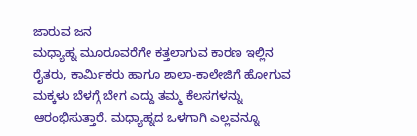ಜಾರುವ ಜನ
ಮಧ್ಯಾಹ್ನ ಮೂರೂವರೆಗೇ ಕತ್ತಲಾಗುವ ಕಾರಣ ಇಲ್ಲಿನ ರೈತರು, ಕಾರ್ಮಿಕರು ಹಾಗೂ ಶಾಲಾ-ಕಾಲೇಜಿಗೆ ಹೋಗುವ ಮಕ್ಕಳು ಬೆಳಗ್ಗೆ ಬೇಗ ಎದ್ದು ತಮ್ಮ ಕೆಲಸಗಳನ್ನು ಆರಂಭಿಸುತ್ತಾರೆ. ಮಧ್ಯಾಹ್ನದ ಒಳಗಾಗಿ ಎಲ್ಲವನ್ನೂ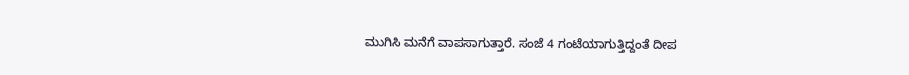ಮುಗಿಸಿ ಮನೆಗೆ ವಾಪಸಾಗುತ್ತಾರೆ. ಸಂಜೆ 4 ಗಂಟೆಯಾಗುತ್ತಿದ್ದಂತೆ ದೀಪ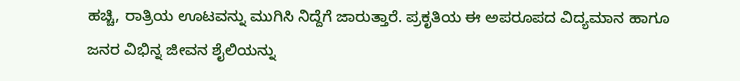ಹಚ್ಚಿ, ರಾತ್ರಿಯ ಊಟವನ್ನು ಮುಗಿಸಿ ನಿದ್ದೆಗೆ ಜಾರುತ್ತಾರೆ. ಪ್ರಕೃತಿಯ ಈ ಅಪರೂಪದ ವಿದ್ಯಮಾನ ಹಾಗೂ ಜನರ ವಿಭಿನ್ನ ಜೀವನ ಶೈಲಿಯನ್ನು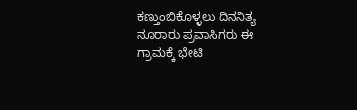ಕಣ್ತುಂಬಿಕೊಳ್ಳಲು ದಿನನಿತ್ಯ ನೂರಾರು ಪ್ರವಾಸಿಗರು ಈ ಗ್ರಾಮಕ್ಕೆ ಭೇಟಿ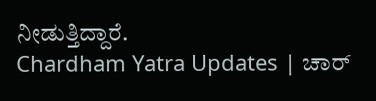ನೀಡುತ್ತಿದ್ದಾರೆ.
Chardham Yatra Updates | ಚಾರ್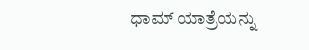ಧಾಮ್ ಯಾತ್ರೆಯನ್ನು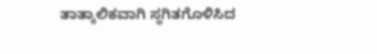ತಾತ್ಕಾಲಿಕವಾಗಿ ಸ್ಥಗಿತಗೊಳಿಸಿದ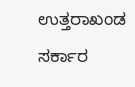ಉತ್ತರಾಖಂಡ ಸರ್ಕಾರ